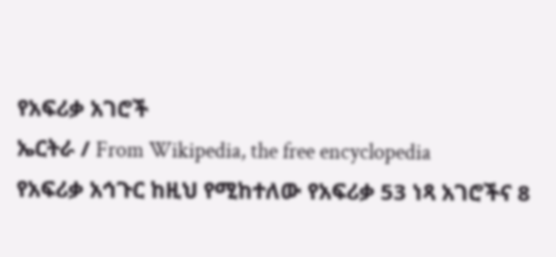የአፍሪቃ አገሮች
ኤርትራ / From Wikipedia, the free encyclopedia
የአፍሪቃ አኅጉር ከዚህ የሚከተለው የአፍሪቃ 53 ነጻ አገሮችና 8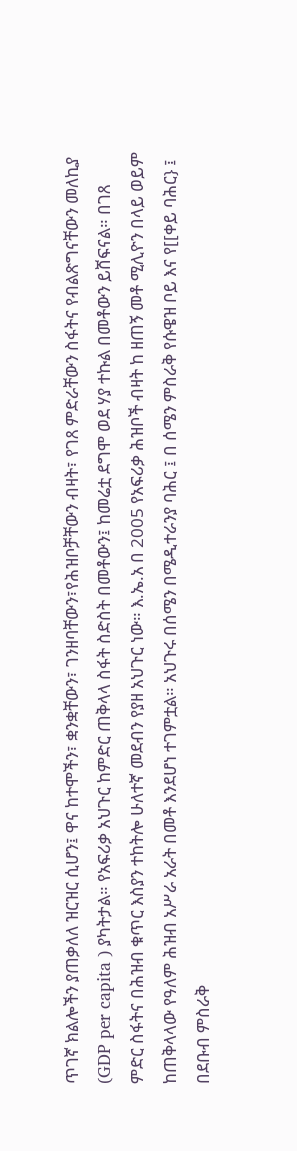ጥገኛ ክልሎችን ያጠቃለለ ዝርዝር ሲሆን፤ ዋና ከተሞችን፣ ቋንቋቸውን፣ ገንዘባቸውን፣የሕዝቦቻቸውን ብዛት፣ የገጸ ምድራቸውን ስፋትና የብልጽግናቸውን መለኪያ (GDP per capita ) ያካትታል። የአፍሪቃ አህጉር ከምድር ጠቅላላ ስፋት ስድስት በመቶውን፤ ከመሬቷ ደግሞ ወደ ሃያ ተኩል በመቶውን ይሸፍናል። በገጸ ምድር ስፋትና በሕዝብ ቁጥር እስያን ተከትሎ ሁለተኛ መደብን የያዘ አህጉር ነው። እ.ኤ.አ በ 2005 የአፍሪቃ ሕዝቦች ብዛት ከ ዘጠኝ መቶ ሚሊዮን በላይ ወይም ከጠቅላላው የዓለም ሕዝብ አሥራ አራት በመቶ እንደሆነ ተገምቷል። አህጉሩ በሰሜን በሜዲተራንያ ባሕር ፤ በ ሰሜን ምስራቅ የሱዌዝ ቦይ እና የ[[ቀይ ባሕር} ፤ በደቡብ ምስራቅ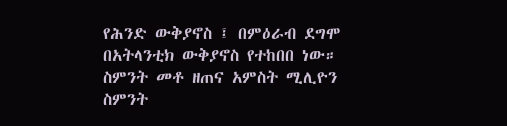የሕንድ ውቅያኖስ ፤ በምዕራብ ደግሞ በአትላንቲክ ውቅያኖስ የተከበበ ነው። ስምንት መቶ ዘጠና አምስት ሚሊዮን ስምንት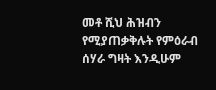መቶ ሺህ ሕዝብን የሚያጠቃቅሉት የምዕራብ ሰሃራ ግዛት እንዲሁም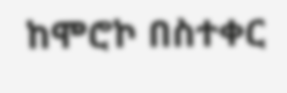ከሞሮኮ በስተቀር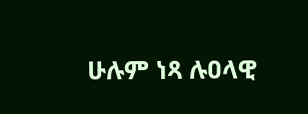ሁሉም ነጻ ሉዐላዊ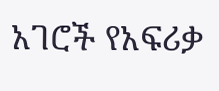አገሮች የአፍሪቃ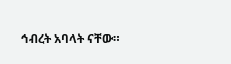ኅብረት አባላት ናቸው።